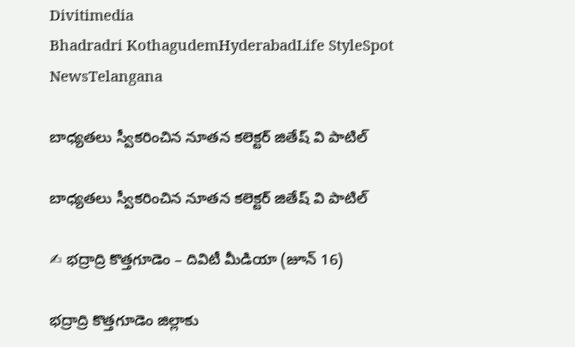Divitimedia
Bhadradri KothagudemHyderabadLife StyleSpot NewsTelangana

బాధ్యతలు స్వీకరించిన నూతన కలెక్టర్ జితేష్ వి పాటిల్

బాధ్యతలు స్వీకరించిన నూతన కలెక్టర్ జితేష్ వి పాటిల్

✍ భద్రాద్రి కొత్తగూడెం – దివిటీ మీడియా (జూన్ 16)

భద్రాద్రి కొత్తగూడెం జిల్లాకు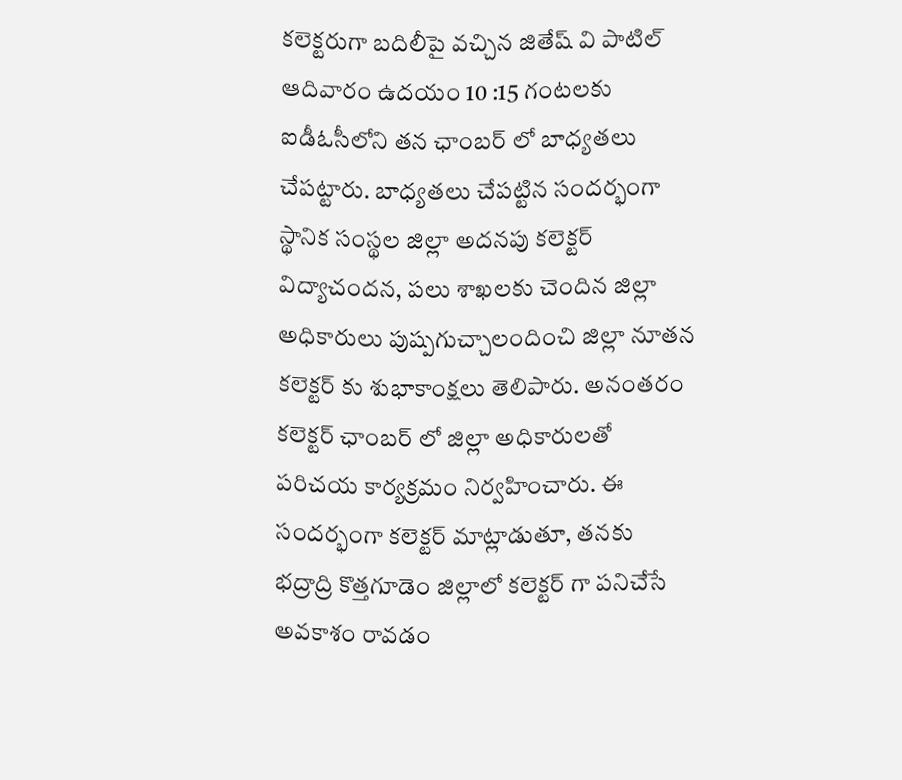కలెక్టరుగా బదిలీపై వచ్చిన జితేష్ వి పాటిల్ ఆదివారం ఉదయం 10 :15 గంటలకు ఐడీఓసీలోని తన ఛాంబర్ లో బాధ్యతలు చేపట్టారు. బాధ్యతలు చేపట్టిన సందర్భంగా స్థానిక సంస్థల జిల్లా అదనపు కలెక్టర్ విద్యాచందన, పలు శాఖలకు చెందిన జిల్లా అధికారులు పుష్పగుచ్చాలందించి జిల్లా నూతన కలెక్టర్ కు శుభాకాంక్షలు తెలిపారు. అనంతరం కలెక్టర్ ఛాంబర్ లో జిల్లా అధికారులతో పరిచయ కార్యక్రమం నిర్వహించారు. ఈ సందర్భంగా కలెక్టర్ మాట్లాడుతూ, తనకు భద్రాద్రి కొత్తగూడెం జిల్లాలో కలెక్టర్ గా పనిచేసే అవకాశం రావడం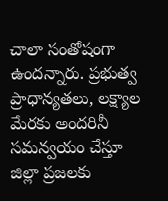చాలా సంతోషంగా ఉందన్నారు. ప్రభుత్వ ప్రాధాన్యతలు, లక్ష్యాల మేరకు అందరినీ సమన్వయం చేస్తూ జిల్లా ప్రజలకు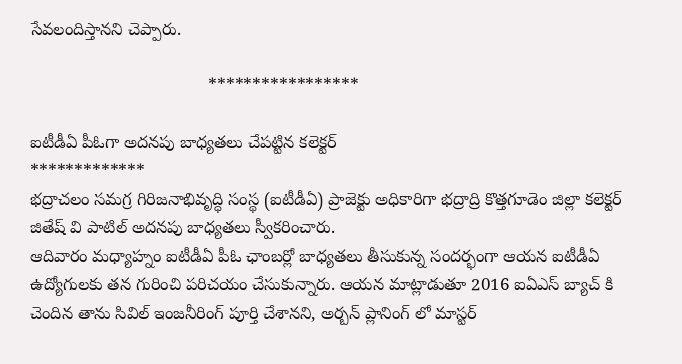సేవలందిస్తానని చెప్పారు.

                                     *****************

ఐటీడీఏ పీఓగా అదనపు బాధ్యతలు చేపట్టిన కలెక్టర్
*************
భద్రాచలం సమగ్ర గిరిజనాభివృద్ధి సంస్థ (ఐటీడీఏ) ప్రాజెక్టు అధికారిగా భద్రాద్రి కొత్తగూడెం జిల్లా కలెక్టర్ జితేష్ వి పాటిల్ అదనపు బాధ్యతలు స్వీకరించారు.
ఆదివారం మధ్యాహ్నం ఐటీడీఏ పీఓ ఛాంబర్లో బాధ్యతలు తీసుకున్న సందర్భంగా ఆయన ఐటీడీఏ ఉద్యోగులకు తన గురించి పరిచయం చేసుకున్నారు. ఆయన మాట్లాడుతూ 2016 ఐఏఎస్ బ్యాచ్ కి చెందిన తాను సివిల్ ఇంజనీరింగ్ పూర్తి చేశానని, అర్బన్ ప్లానింగ్ లో మాస్టర్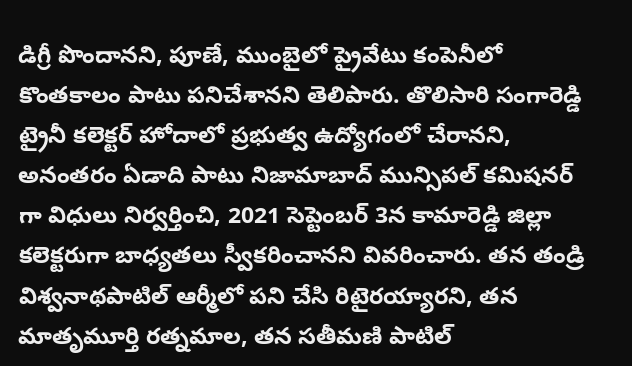డిగ్రీ పొందానని, పూణే, ముంబైలో ప్రైవేటు కంపెనీలో కొంతకాలం పాటు పనిచేశానని తెలిపారు. తొలిసారి సంగారెడ్డి ట్రైనీ కలెక్టర్ హోదాలో ప్రభుత్వ ఉద్యోగంలో చేరానని, అనంతరం ఏడాది పాటు నిజామాబాద్ మున్సిపల్ కమిషనర్ గా విధులు నిర్వర్తించి, 2021 సెప్టెంబర్ 3న కామారెడ్డి జిల్లా కలెక్టరుగా బాధ్యతలు స్వీకరించానని వివరించారు. తన తండ్రి విశ్వనాథపాటిల్ ఆర్మీలో పని చేసి రిటైరయ్యారని, తన మాతృమూర్తి రత్నమాల, తన సతీమణి పాటిల్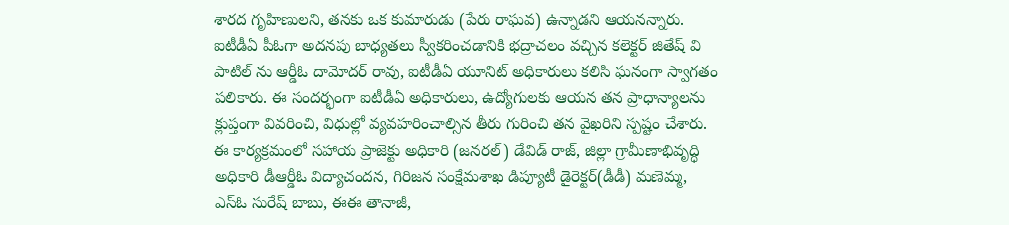శారద గృహిణులని, తనకు ఒక కుమారుడు (పేరు రాఘవ) ఉన్నాడని ఆయనన్నారు. ఐటీడీఏ పీఓగా అదనపు బాధ్యతలు స్వీకరించడానికి భద్రాచలం వచ్చిన కలెక్టర్ జితేష్ వి పాటిల్ ను ఆర్డీఓ దామోదర్ రావు, ఐటీడీఏ యూనిట్ అధికారులు కలిసి ఘనంగా స్వాగతం పలికారు. ఈ సందర్భంగా ఐటీడీఏ అధికారులు, ఉద్యోగులకు ఆయన తన ప్రాధాన్యాలను క్లుప్తంగా వివరించి, విధుల్లో వ్యవహరించాల్సిన తీరు గురించి తన వైఖరిని స్పష్టం చేశారు. ఈ కార్యక్రమంలో సహాయ ప్రాజెక్టు అధికారి (జనరల్) డేవిడ్ రాజ్, జిల్లా గ్రామీణాభివృద్ధి అధికారి డీఆర్డీఓ విద్యాచందన, గిరిజన సంక్షేమశాఖ డిప్యూటీ డైరెక్టర్(డీడీ) మణెమ్మ, ఎస్ఓ సురేష్ బాబు, ఈఈ తానాజీ,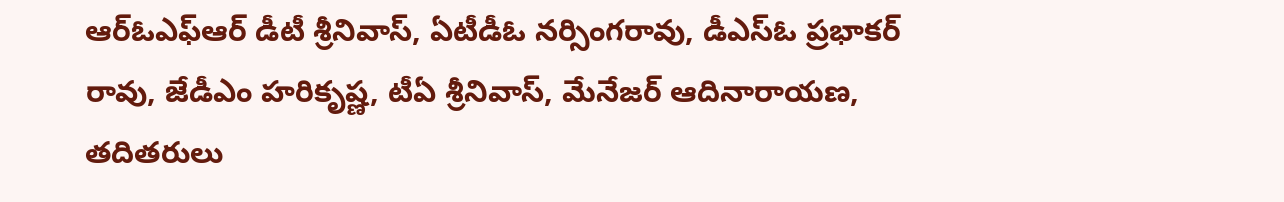ఆర్ఓఎఫ్ఆర్ డీటీ శ్రీనివాస్, ఏటీడీఓ నర్సింగరావు, డీఎస్ఓ ప్రభాకర్ రావు, జేడీఎం హరికృష్ణ, టీఏ శ్రీనివాస్, మేనేజర్ ఆదినారాయణ, తదితరులు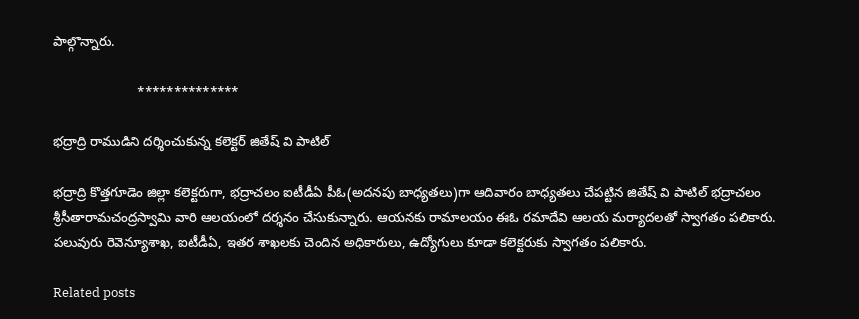పాల్గొన్నారు.

                       **************

భద్రాద్రి రాముడిని దర్శించుకున్న కలెక్టర్ జితేష్ వి పాటిల్

భద్రాద్రి కొత్తగూడెం జిల్లా కలెక్టరుగా, భద్రాచలం ఐటీడీఏ పీఓ(అదనపు బాధ్యతలు)గా ఆదివారం బాధ్యతలు చేపట్టిన జితేష్ వి పాటిల్ భద్రాచలం శ్రీసీతారామచంద్రస్వామి వారి ఆలయంలో దర్శనం చేసుకున్నారు. ఆయనకు రామాలయం ఈఓ రమాదేవి ఆలయ మర్యాదలతో స్వాగతం పలికారు. పలువురు రెవెన్యూశాఖ, ఐటీడీఏ, ఇతర శాఖలకు చెందిన అధికారులు, ఉద్యోగులు కూడా కలెక్టరుకు స్వాగతం పలికారు.

Related posts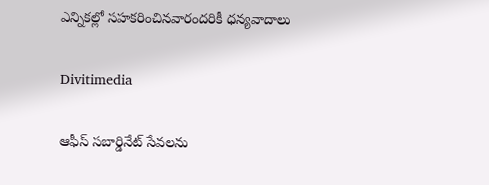ఎన్నికల్లో సహకరించినవారందరికీ ధన్యవాదాలు

Divitimedia

ఆఫీస్ సబార్డినేట్ సేవలను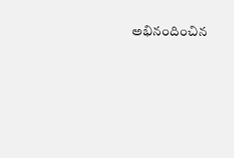అభినందించిన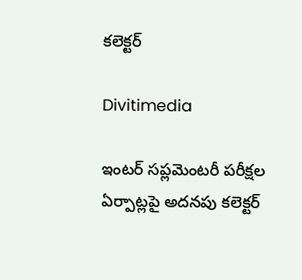కలెక్టర్

Divitimedia

ఇంటర్ సప్లమెంటరీ పరీక్షల ఏర్పాట్లపై అదనపు కలెక్టర్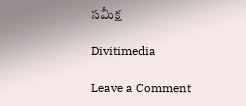సమీక్ష

Divitimedia

Leave a Comment